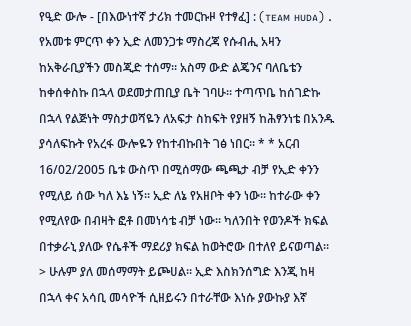የዒድ ውሎ - [በእውነተኛ ታሪክ ተመርኩዞ የተፃፈ] : (ᴛᴇᴀᴍ ʜᴜᴅᴀ) . የአመቱ ምርጥ ቀን ኢድ ለመንጋቱ ማስረጃ የሱብሒ አዛን ከአቅራቢያችን መስጂድ ተሰማ። አስማ ውድ ልጄንና ባለቤቴን ከቀሰቀስኩ በኋላ ወደመታጠቢያ ቤት ገባሁ። ተጣጥቤ ከሰገድኩ በኋላ የልጅነት ማስታወሻዬን ለአፍታ ስከፍት የያዘኝ ከሕፃንነቴ በአንዱ ያሳለፍኩት የአረፋ ውሎዬን የከተብኩበት ገፅ ነበር። * * አርብ 16/02/2005 ቤቱ ውስጥ በሚሰማው ጫጫታ ብቻ የኢድ ቀንን የሚለይ ሰው ካለ እኔ ነኝ። ኢድ ለኔ የአዘቦት ቀን ነው። ከተራው ቀን የሚለየው በብዛት ፎቶ በመነሳቴ ብቻ ነው። ካለንበት የወንዶች ክፍል በተቃራኒ ያለው የሴቶች ማደሪያ ክፍል ከወትሮው በተለየ ይናወጣል። > ሁሉም ያለ መሰማማት ይጮሀል። ኢድ እስክንሰግድ እንጂ ከዛ በኋላ ቀና አሳቢ መሳዮች ሲዘይሩን በተራቸው እነሱ ያውኩያ እኛ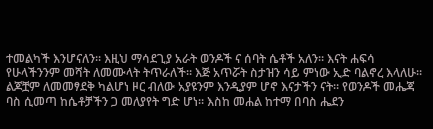ተመልካች እንሆናለን። እዚህ ማሳደጊያ አራት ወንዶች ና ሰባት ሴቶች አለን። እናት ሐፍሳ የሁላችንንም መሻት ለመሙላት ትጥራለች። እጅ አጥሯት ስታዝን ሳይ ምነው ኢድ ባልኖረ እላለሁ። ልጆቿም ለመመፃደቅ ካልሆነ ዞር ብለው አያዩንም እንዲያም ሆኖ እናታችን ናት። የወንዶች መሔጃ ባስ ሲመጣ ከሴቶቻችን ጋ መለያየት ግድ ሆነ። እስከ መሐል ከተማ በባስ ሔደን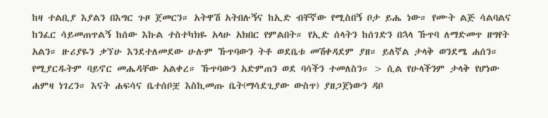ከዛ ተልቢያ እያልን በእግር ጉዞ ጀመርን። አትዋሽ አትበሉኝና ከኢድ ብቸኛው የሚስበኝ ቦታ ይሔ ነው። የሙት ልጅ ሳልባልና ከንፈር ሳይመጠጥልኝ ከሰው እኩል ተስተካክዬ አላሁ አክበር የምልበት። የኢድ ሰላትን ከሰገድን በኋላ ኹጥባ ለማድመጥ ዘግየት አልን። ዙሪያዬን ቃኘሁ እንደተለመደው ሁሉም ኹጥባውን ትቶ ወደቤቱ መሽቀዳደም ያዘ። ይለኛል ታላቅ ወንደሜ ሐሰን። የሚያርዱትም ባይኖር መሔዳቸው አልቀረ። ኹጥባውን አድምጠን ወደ ባሳችን ተመለስን። > ሲል የሁላችንም ታላቅ የሆነው ሐምዛ ነገረን። እናት ሐፍሳና ቤተሰቦቿ እስኪመጡ ቤት(ማሳደጊያው ውስጥ) ያዘጋጀነውን ዳቦ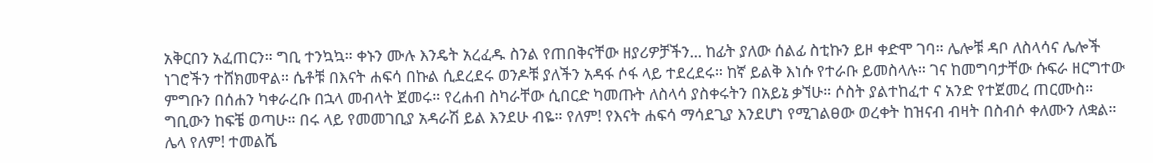አቅርበን አፈጠርን። ግቢ ተንኳኳ። ቀኑን ሙሉ እንዴት አረፈዱ ስንል የጠበቅናቸው ዘያሪዎቻችን... ከፊት ያለው ሰልፊ ስቲኩን ይዞ ቀድሞ ገባ። ሌሎቹ ዳቦ ለስላሳና ሌሎች ነገሮችን ተሸክመዋል። ሴቶቹ በእናት ሐፍሳ በኩል ሲደረደሩ ወንዶቹ ያለችን አዳፋ ሶፋ ላይ ተደረደሩ። ከኛ ይልቅ እነሱ የተራቡ ይመስላሉ። ገና ከመግባታቸው ሱፍራ ዘርግተው ምግቡን በሰሐን ካቀራረቡ በኋላ መብላት ጀመሩ። የረሐብ ስካራቸው ሲበርድ ካመጡት ለስላሳ ያስቀሩትን በአይኔ ቃኘሁ። ሶስት ያልተከፈተ ና አንድ የተጀመረ ጠርሙስ። ግቢውን ከፍቼ ወጣሁ። በሩ ላይ የመመገቢያ አዳራሽ ይል እንደሁ ብዬ። የለም! የእናት ሐፍሳ ማሳደጊያ እንደሆነ የሚገልፀው ወረቀት ከዝናብ ብዛት በስብሶ ቀለሙን ለቋል። ሌላ የለም! ተመልሼ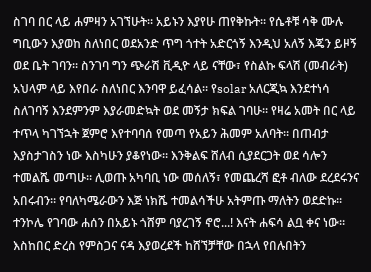ስገባ በር ላይ ሐምዛን አገኘሁት። አይኑን እያየሁ ጠየቅኩት። የሴቶቹ ሳቅ ሙሉ ግቢውን እያወከ ስለነበር ወደአንድ ጥግ ጎተት አድርጎኝ እንዲህ አለኝ እጄን ይዞኝ ወደ ቤት ገባን። ስንገባ ግን ጭራሽ ቪዲዮ ላይ ናቸው፣ የስልኩ ፍላሽ (መብራት) አህላም ላይ እየበራ ስለነበር እንባዋ ይፈሳል። የsolar አለርጂኳ እንደተነሳ ስለገባኝ እንደምንም እያራመድኳት ወደ መኝታ ክፍል ገባሁ። የዛሬ አመት በር ላይ ተጥላ ካገኘኋት ጀምሮ እየተባባሰ የመጣ የአይን ሕመም አለባት። በጠብታ እያስታገስን ነው እስካሁን ያቆየነው። እንቅልፍ ሸለብ ሲያደርጋት ወደ ሳሎን ተመልሼ መጣሁ። ሊወጡ አካባቢ ነው መሰለኝ፣ የመጨረሻ ፎቶ ብለው ደረደሩንና አበሩብን። የባለካሜራውን እጅ ነክሼ ተመልሳችሁ አትምጡ ማለትን ወደድኩ። ተንኮሌ የገባው ሐሰን በአይኑ ጎሸም ባያረገኝ ኖሮ...! እናት ሐፍሳ ልቧ ቀና ነው። እስከበር ድረስ የምስጋና ናዳ እያወረደች ከሸኘቻቸው በኋላ የበሉበትን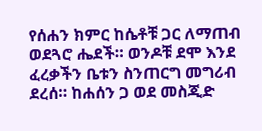የሰሐን ክምር ከሴቶቹ ጋር ለማጠብ ወደጓሮ ሔደች። ወንዶቹ ደሞ እንደ ፈረቃችን ቤቱን ስንጠርግ መግሪብ ደረሰ። ከሐሰን ጋ ወደ መስጂድ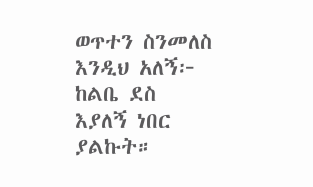ወጥተን ስንመለስ እንዲህ አለኝ፦ ከልቤ ደስ እያለኝ ነበር ያልኩት።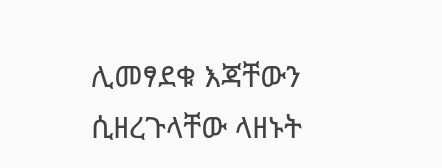ሊመፃደቁ እጃቸውን ሲዘረጉላቸው ላዘኑት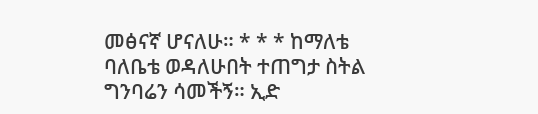መፅናኛ ሆናለሁ። * * * ከማለቴ ባለቤቴ ወዳለሁበት ተጠግታ ስትል ግንባሬን ሳመችኝ። ኢድ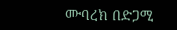ሙባረክ በድጋሚ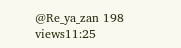@Re_ya_zan 198 views11:25